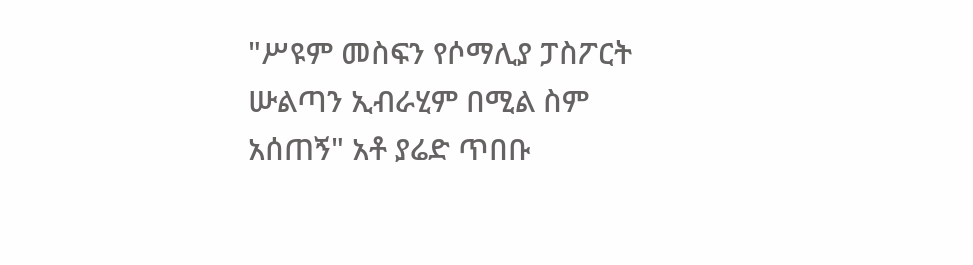"ሥዩም መስፍን የሶማሊያ ፓስፖርት ሡልጣን ኢብራሂም በሚል ስም አሰጠኝ" አቶ ያሬድ ጥበቡ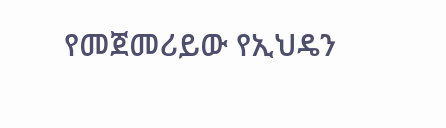የመጀመሪይው የኢህዴን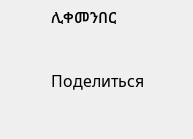ሊቀመንበር

Поделиться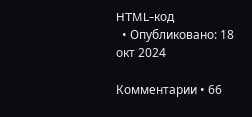HTML-код
  • Опубликовано: 18 окт 2024

Комментарии • 66